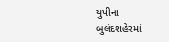યુપીના બુલંદશહેરમાં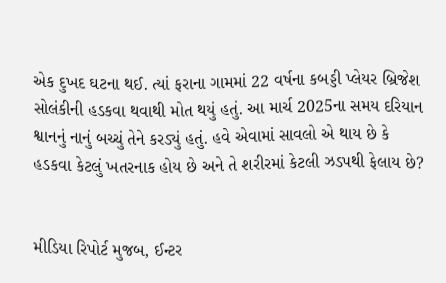એક દુખદ ઘટના થઈ. ત્યાં ફરાના ગામમાં 22 વર્ષના કબડ્ડી પ્લેયર બ્રિજેશ સોલંકીની હડકવા થવાથી મોત થયું હતું. આ માર્ચ 2025ના સમય દરિયાન શ્વાનનું નાનું બચ્ચું તેને કરડ્યું હતું. હવે એવામાં સાવલો એ થાય છે કે હડકવા કેટલું ખતરનાક હોય છે અને તે શરીરમાં કેટલી ઝડપથી ફેલાય છે?


મીડિયા રિપોર્ટ મુજબ, ઈન્ટર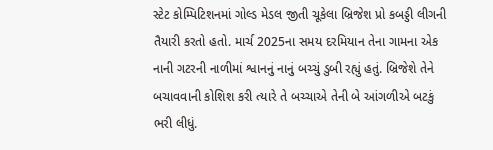સ્ટેટ કોમ્પિટિશનમાં ગોલ્ડ મેડલ જીતી ચૂકેલા બ્રિજેશ પ્રો કબડ્ડી લીગની તૈયારી કરતો હતો. માર્ચ 2025ના સમય દરમિયાન તેના ગામના એક નાની ગટરની નાળીમાં શ્વાનનું નાનું બચ્ચું ડુબી રહ્યું હતું. બ્રિજેશે તેને બચાવવાની કોશિશ કરી ત્યારે તે બચ્ચાએ તેની બે આંગળીએ બટકું ભરી લીધું.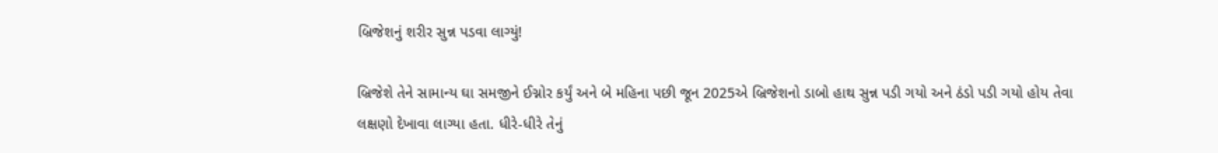બ્રિજેશનું શરીર સુન્ન પડવા લાગ્યું!

બ્રિજેશે તેને સામાન્ય ઘા સમજીને ઈગ્નોર કર્યું અને બે મહિના પછી જૂન 2025એ બ્રિજેશનો ડાબો હાથ સુન્ન પડી ગયો અને ઠંડો પડી ગયો હોય તેવા લક્ષણો દેખાવા લાગ્યા હતા. ધીરે-ધીરે તેનું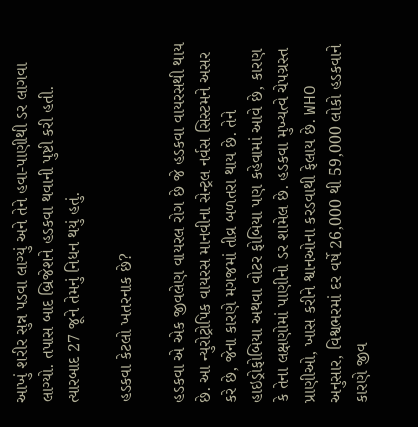આખું શરીર સુન્ન પડવા લાગ્યું અને તેને હવા-પાણીથી ડર લાગવા લાગ્યો. તપાસ બાદ બ્રિજેશને હડકવા થવાની પુષ્ટી કરી હતી. ત્યારબાદ 27 જૂને તેમનું નિધન થયું હતું.

હડકવા કેટલો ખતરનાક છે?

હડકવા એ એક જીવલેણ વાયરલ રોગ છે જે હડકવા વાયરસથી થાય છે. આ ન્યુરોટ્રોપિક વાયરસ માનવીના સેન્ટ્રલ નર્વસ સિસ્ટમને અસર કરે છે, જેના કારણે મગજમાં તીવ્ર બળતરા થાય છે. તેને હાઇડ્રોફોબિયા અથવા વોટર ફોબિયા પણ કહેવામાં આવે છે, કારણ કે તેના લક્ષણોમાં પાણીનો ડર શામેલ છે. હડકવા મુખ્યત્વે ચેપગ્રસ્ત પ્રાણીઓ, ખાસ કરીને શ્વાનઓના કરડવાથી ફેલાય છે. WHO અનુસાર, વિશ્વભરમાં દર વર્ષે 26,000 થી 59,000 લોકો હડકવાને કારણે જીવ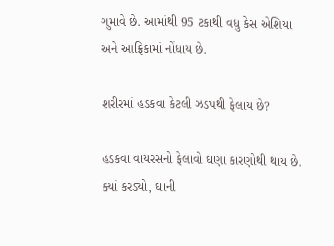ગુમાવે છે. આમાંથી 95 ટકાથી વધુ કેસ એશિયા અને આફ્રિકામાં નોંધાય છે.

શરીરમાં હડકવા કેટલી ઝડપથી ફેલાય છે?

હડકવા વાયરસનો ફેલાવો ઘણા કારણોથી થાય છે. ક્યાં કરડ્યો, ઘાની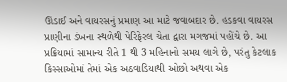ઊંડાઈ અને વાયરસનું પ્રમાણ આ માટે જવાબદાર છે. હડકવા વાયરસ પ્રાણીના ડંખના સ્થળેથી પેરિફેરલ ચેતા દ્વારા મગજમાં પહોંચે છે. આ પ્રક્રિયામાં સામાન્ય રીતે 1 થી 3 મહિનાનો સમય લાગે છે, પરંતુ કેટલાક કિસ્સાઓમાં તેમાં એક અઠવાડિયાથી ઓછો અથવા એક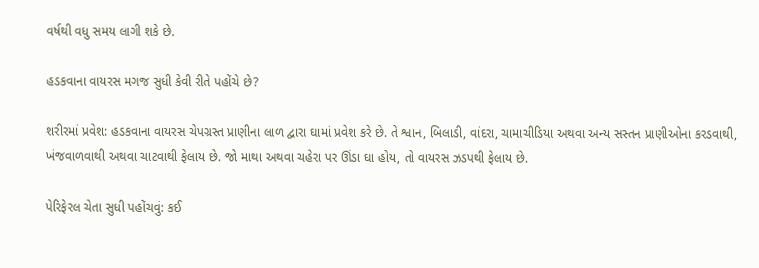વર્ષથી વધુ સમય લાગી શકે છે.

હડકવાના વાયરસ મગજ સુધી કેવી રીતે પહોંચે છે?

શરીરમાં પ્રવેશ: હડકવાના વાયરસ ચેપગ્રસ્ત પ્રાણીના લાળ દ્વારા ઘામાં પ્રવેશ કરે છે. તે શ્વાન, બિલાડી, વાંદરા, ચામાચીડિયા અથવા અન્ય સસ્તન પ્રાણીઓના કરડવાથી, ખંજવાળવાથી અથવા ચાટવાથી ફેલાય છે. જો માથા અથવા ચહેરા પર ઊંડા ઘા હોય, તો વાયરસ ઝડપથી ફેલાય છે.

પેરિફેરલ ચેતા સુધી પહોંચવું: કઈ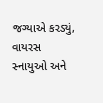જગ્યાએ કરડ્યું, વાયરસ સ્નાયુઓ અને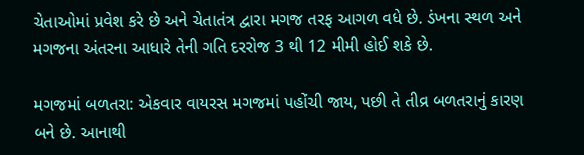ચેતાઓમાં પ્રવેશ કરે છે અને ચેતાતંત્ર દ્વારા મગજ તરફ આગળ વધે છે. ડંખના સ્થળ અને મગજના અંતરના આધારે તેની ગતિ દરરોજ 3 થી 12 મીમી હોઈ શકે છે.

મગજમાં બળતરા: એકવાર વાયરસ મગજમાં પહોંચી જાય, પછી તે તીવ્ર બળતરાનું કારણ બને છે. આનાથી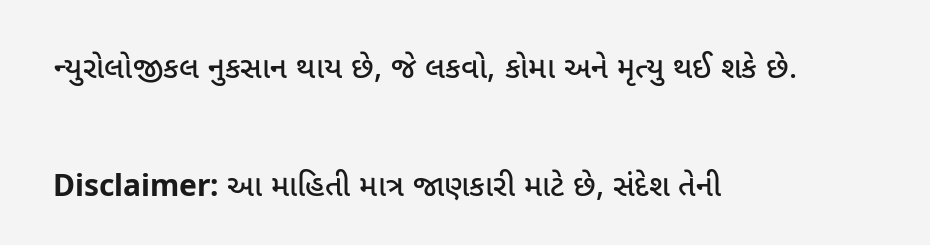ન્યુરોલોજીકલ નુકસાન થાય છે, જે લકવો, કોમા અને મૃત્યુ થઈ શકે છે.

Disclaimer: આ માહિતી માત્ર જાણકારી માટે છે, સંદેશ તેની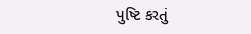પુષ્ટિ કરતું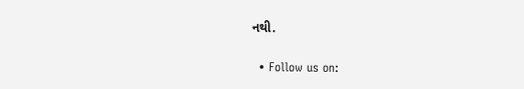નથી.

  • Follow us on: